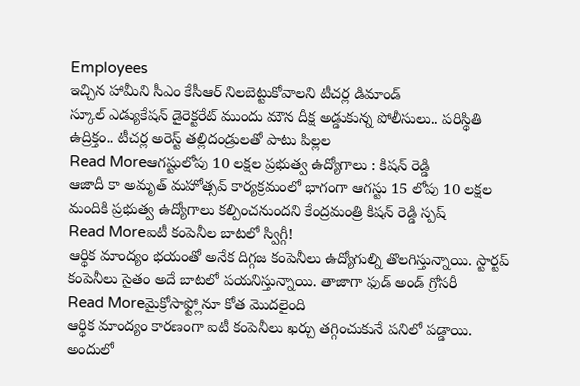Employees
ఇచ్చిన హామీని సీఎం కేసీఆర్ నిలబెట్టుకోవాలని టీచర్ల డిమాండ్
స్కూల్ ఎడ్యుకేషన్ డైరెక్టరేట్ ముందు మౌన దీక్ష అడ్డుకున్న పోలీసులు.. పరిస్థితి ఉద్రిక్తం.. టీచర్ల అరెస్ట్ తల్లిదండ్రులతో పాటు పిల్లల
Read Moreఆగష్టులోపు 10 లక్షల ప్రభుత్వ ఉద్యోగాలు : కిషన్ రెడ్డి
ఆజాదీ కా అమృత్ మహోత్సవ్ కార్యక్రమంలో భాగంగా ఆగస్టు 15 లోపు 10 లక్షల మందికి ప్రభుత్వ ఉద్యోగాలు కల్పించనుందని కేంద్రమంత్రి కిషన్ రెడ్డి స్పష్
Read Moreఐటీ కంపెనీల బాటలో స్విగ్గీ!
ఆర్థిక మాంద్యం భయంతో అనేక దిగ్గజ కంపెనీలు ఉద్యోగుల్ని తొలగిస్తున్నాయి. స్టార్టప్ కంపెనీలు సైతం అదే బాటలో పయనిస్తున్నాయి. తాజాగా ఫుడ్ అండ్ గ్రోసరీ
Read Moreమైక్రోసాఫ్ట్లోనూ కోత మొదలైంది
ఆర్థిక మాంద్యం కారణంగా ఐటీ కంపెనీలు ఖర్చు తగ్గించుకునే పనిలో పడ్డాయి. అందులో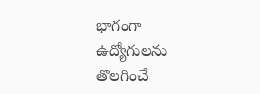భాగంగా ఉద్యోగులను తొలగించే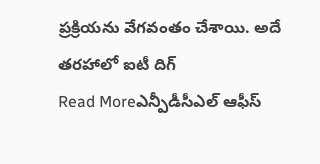ప్రక్రియను వేగవంతం చేశాయి. అదే తరహాలో ఐటీ దిగ్
Read Moreఎన్పీడీసీఎల్ ఆఫీస్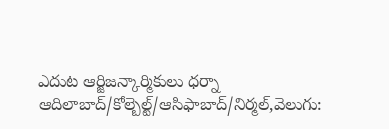ఎదుట ఆర్జిజన్కార్మికులు ధర్నా
ఆదిలాబాద్/కోల్బెల్ట్/ఆసిఫాబాద్/నిర్మల్,వెలుగు: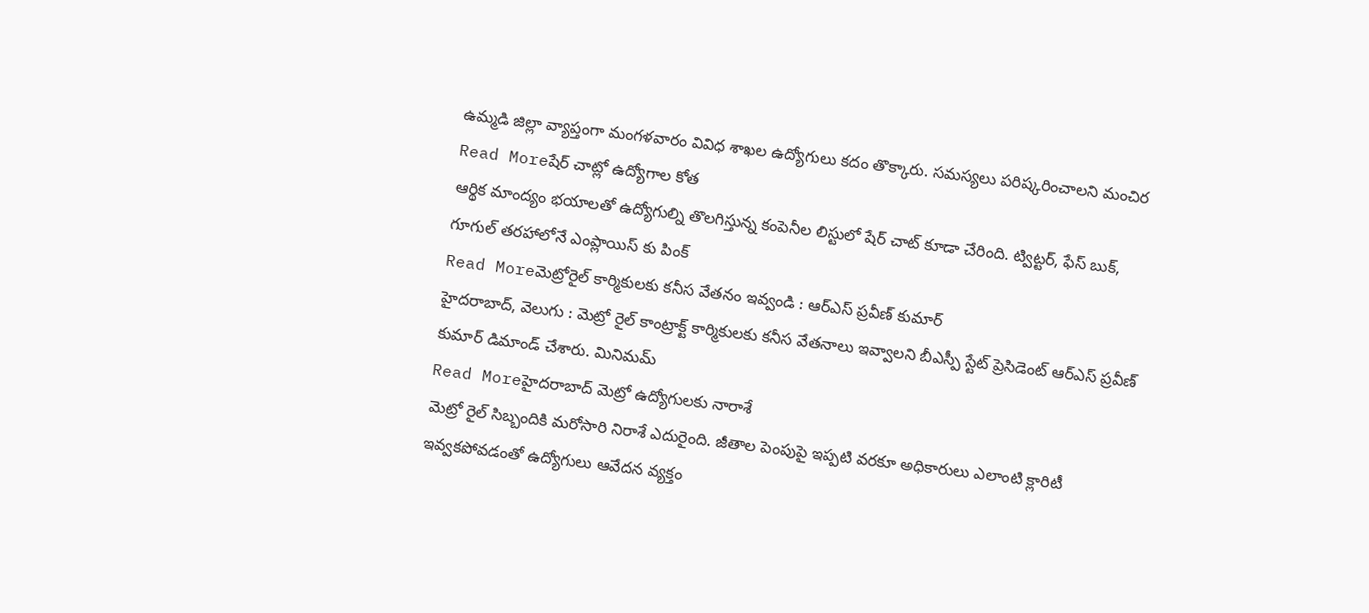ఉమ్మడి జిల్లా వ్యాప్తంగా మంగళవారం వివిధ శాఖల ఉద్యోగులు కదం తొక్కారు. సమస్యలు పరిష్కరించాలని మంచిర
Read Moreషేర్ చాట్లో ఉద్యోగాల కోత
ఆర్థిక మాంద్యం భయాలతో ఉద్యోగుల్ని తొలగిస్తున్న కంపెనీల లిస్టులో షేర్ చాట్ కూడా చేరింది. ట్విట్టర్, ఫేస్ బుక్, గూగుల్ తరహాలోనే ఎంప్లాయిస్ కు పింక్
Read Moreమెట్రోరైల్ కార్మికులకు కనీస వేతనం ఇవ్వండి : ఆర్ఎస్ ప్రవీణ్ కుమార్
హైదరాబాద్, వెలుగు : మెట్రో రైల్ కాంట్రాక్ట్ కార్మికులకు కనీస వేతనాలు ఇవ్వాలని బీఎస్పీ స్టేట్ ప్రెసిడెంట్ ఆర్ఎస్ ప్రవీణ్ కుమార్ డిమాండ్ చేశారు. మినిమమ్
Read Moreహైదరాబాద్ మెట్రో ఉద్యోగులకు నారాశే
మెట్రో రైల్ సిబ్బందికి మరోసారి నిరాశే ఎదురైంది. జీతాల పెంపుపై ఇప్పటి వరకూ అధికారులు ఎలాంటి క్లారిటీ ఇవ్వకపోవడంతో ఉద్యోగులు ఆవేదన వ్యక్తం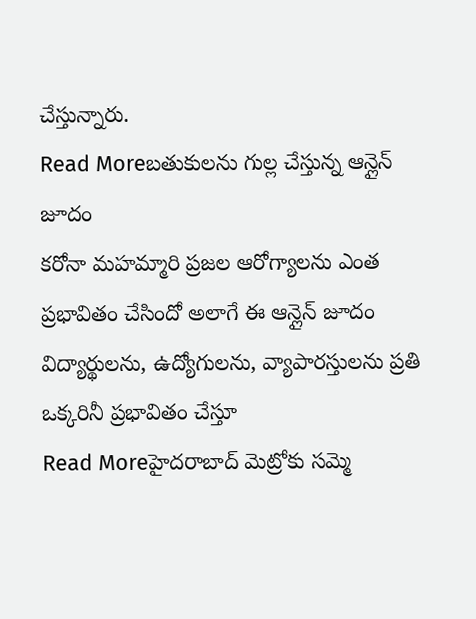చేస్తున్నారు.
Read Moreబతుకులను గుల్ల చేస్తున్న ఆన్లైన్ జూదం
కరోనా మహమ్మారి ప్రజల ఆరోగ్యాలను ఎంత ప్రభావితం చేసిందో అలాగే ఈ ఆన్లైన్ జూదం విద్యార్థులను, ఉద్యోగులను, వ్యాపారస్తులను ప్రతి ఒక్కరినీ ప్రభావితం చేస్తూ
Read Moreహైదరాబాద్ మెట్రోకు సమ్మె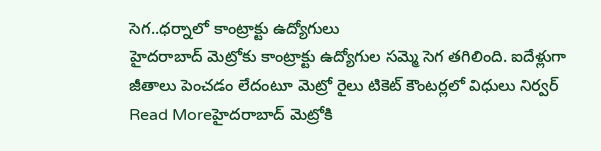సెగ..ధర్నాలో కాంట్రాక్టు ఉద్యోగులు
హైదరాబాద్ మెట్రోకు కాంట్రాక్టు ఉద్యోగుల సమ్మె సెగ తగిలింది. ఐదేళ్లుగా జీతాలు పెంచడం లేదంటూ మెట్రో రైలు టికెట్ కౌంటర్లలో విధులు నిర్వర్
Read Moreహైదరాబాద్ మెట్రోకి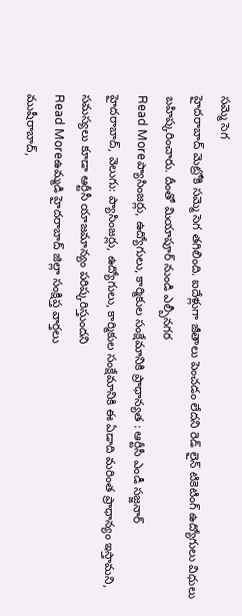సమ్మె సెగ
హైదరాబాద్ మెట్రోకి సమ్మె సెగ తగిలింది. ఐదేళ్లుగా జీతాలు పెంచడం లేదని రెడ్ లైన్ టికెటింగ్ ఉద్యోగులు విధులు బహిష్కరించారు. దీంతో మియాపూర్ నుండి ఎల్బీనగర
Read Moreప్యాసింజర్లు, ఉద్యోగులు, కార్మికుల సంక్షేమానికి ప్రాధాన్యత : ఆర్టీసీ ఎండీ సజ్జనార్
హైదరాబాద్, వెలుగు: ప్యాసింజర్లు, ఉద్యోగులు, కార్మికుల సంక్షేమానికి ఈ ఏడాది మరింత ప్రాధాన్యం ఇస్తామని, సమస్యలు కూడా ఆర్టీసీ యాజమాన్యం పరిష్కరిస్తుందని
Read Moreఉమ్మడి హైదరాబాద్ జిల్లా సంక్షిప్త వార్తలు
ముషీరాబాద్,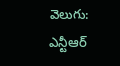వెలుగు: ఎన్టీఆర్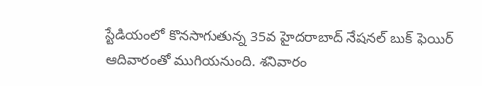స్టేడియంలో కొనసాగుతున్న 35వ హైదరాబాద్ నేషనల్ బుక్ ఫెయిర్ ఆదివారంతో ముగియనుంది. శనివారం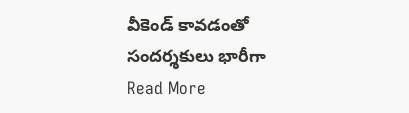వీకెండ్ కావడంతో సందర్శకులు భారీగా
Read More